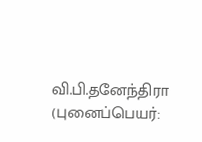வி.பி.தனேந்திரா (புனைப்பெயர்: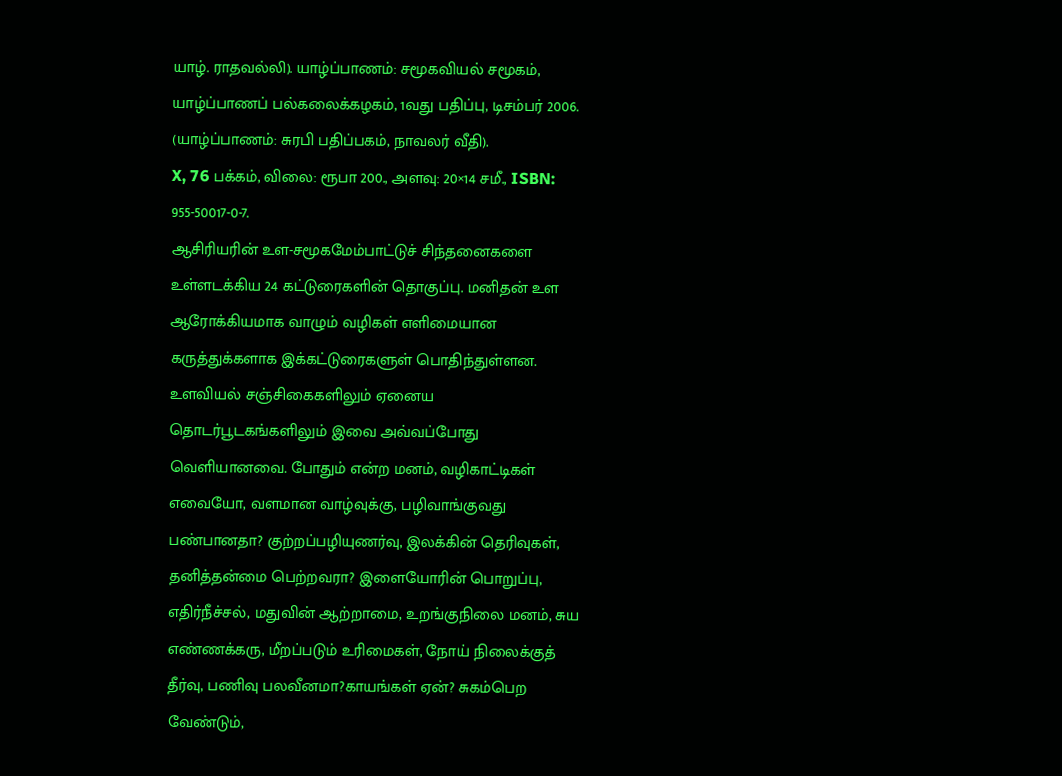யாழ். ராதவல்லி). யாழ்ப்பாணம்: சமூகவியல் சமூகம், யாழ்ப்பாணப் பல்கலைக்கழகம், 1வது பதிப்பு, டிசம்பர் 2006. (யாழ்ப்பாணம்: சுரபி பதிப்பகம், நாவலர் வீதி).
X, 76 பக்கம், விலை: ரூபா 200., அளவு: 20×14 சமீ., ISBN: 955-50017-0-7.
ஆசிரியரின் உள-சமூகமேம்பாட்டுச் சிந்தனைகளை உள்ளடக்கிய 24 கட்டுரைகளின் தொகுப்பு. மனிதன் உள ஆரோக்கியமாக வாழும் வழிகள் எளிமையான கருத்துக்களாக இக்கட்டுரைகளுள் பொதிந்துள்ளன. உளவியல் சஞ்சிகைகளிலும் ஏனைய தொடர்பூடகங்களிலும் இவை அவ்வப்போது வெளியானவை. போதும் என்ற மனம், வழிகாட்டிகள் எவையோ, வளமான வாழ்வுக்கு, பழிவாங்குவது பண்பானதா? குற்றப்பழியுணர்வு, இலக்கின் தெரிவுகள், தனித்தன்மை பெற்றவரா? இளையோரின் பொறுப்பு, எதிர்நீச்சல், மதுவின் ஆற்றாமை, உறங்குநிலை மனம், சுய எண்ணக்கரு, மீறப்படும் உரிமைகள், நோய் நிலைக்குத் தீர்வு, பணிவு பலவீனமா?காயங்கள் ஏன்? சுகம்பெற வேண்டும்,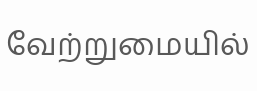வேற்றுமையில்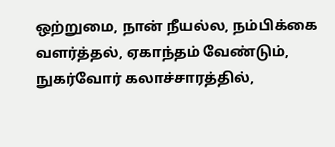ஒற்றுமை, நான் நீயல்ல, நம்பிக்கை வளர்த்தல், ஏகாந்தம் வேண்டும், நுகர்வோர் கலாச்சாரத்தில்,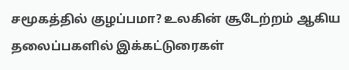சமூகத்தில் குழப்பமா? உலகின் சூடேற்றம் ஆகிய தலைப்பகளில் இக்கட்டுரைகள்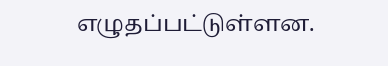எழுதப்பட்டுள்ளன.